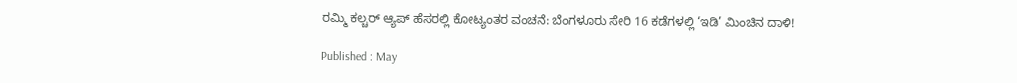ರಮ್ಮಿ ಕಲ್ಚರ್ ಆ್ಯಪ್ ಹೆಸರಲ್ಲಿ ಕೋಟ್ಯಂತರ ವಂಚನೆ: ಬೆಂಗಳೂರು ಸೇರಿ 16 ಕಡೆಗಳಲ್ಲಿ ‘ಇಡಿ’ ಮಿಂಚಿನ ದಾಳಿ!

Published : May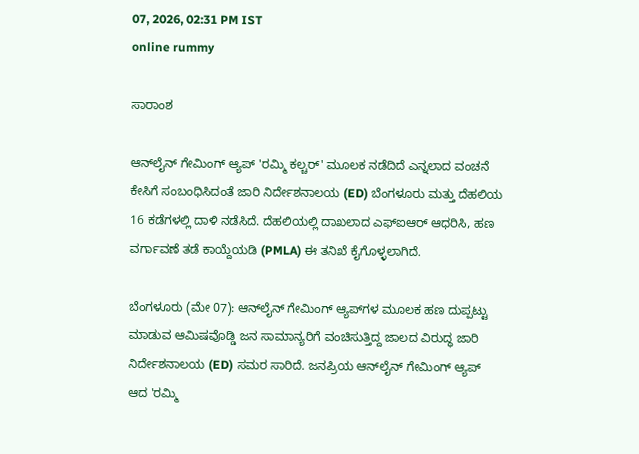07, 2026, 02:31 PM IST
online rummy

ಸಾರಾಂಶ

ಆನ್‌ಲೈನ್ ಗೇಮಿಂಗ್ ಆ್ಯಪ್ 'ರಮ್ಮಿ ಕಲ್ಚರ್' ಮೂಲಕ ನಡೆದಿದೆ ಎನ್ನಲಾದ ವಂಚನೆ ಕೇಸಿಗೆ ಸಂಬಂಧಿಸಿದಂತೆ ಜಾರಿ ನಿರ್ದೇಶನಾಲಯ (ED) ಬೆಂಗಳೂರು ಮತ್ತು ದೆಹಲಿಯ 16 ಕಡೆಗಳಲ್ಲಿ ದಾಳಿ ನಡೆಸಿದೆ. ದೆಹಲಿಯಲ್ಲಿ ದಾಖಲಾದ ಎಫ್‌ಐಆರ್‌ ಆಧರಿಸಿ, ಹಣ ವರ್ಗಾವಣೆ ತಡೆ ಕಾಯ್ದೆಯಡಿ (PMLA) ಈ ತನಿಖೆ ಕೈಗೊಳ್ಳಲಾಗಿದೆ.

ಬೆಂಗಳೂರು (ಮೇ 07): ಆನ್‌ಲೈನ್ ಗೇಮಿಂಗ್ ಆ್ಯಪ್‌ಗಳ ಮೂಲಕ ಹಣ ದುಪ್ಪಟ್ಟು ಮಾಡುವ ಆಮಿಷವೊಡ್ಡಿ ಜನ ಸಾಮಾನ್ಯರಿಗೆ ವಂಚಿಸುತ್ತಿದ್ದ ಜಾಲದ ವಿರುದ್ಧ ಜಾರಿ ನಿರ್ದೇಶನಾಲಯ (ED) ಸಮರ ಸಾರಿದೆ. ಜನಪ್ರಿಯ ಆನ್‌ಲೈನ್ ಗೇಮಿಂಗ್ ಆ್ಯಪ್ ಆದ 'ರಮ್ಮಿ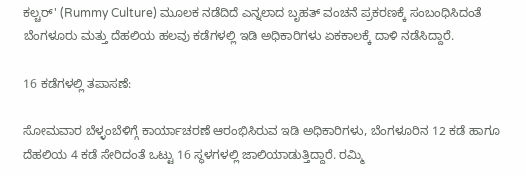ಕಲ್ಚರ್' (Rummy Culture) ಮೂಲಕ ನಡೆದಿದೆ ಎನ್ನಲಾದ ಬೃಹತ್ ವಂಚನೆ ಪ್ರಕರಣಕ್ಕೆ ಸಂಬಂಧಿಸಿದಂತೆ ಬೆಂಗಳೂರು ಮತ್ತು ದೆಹಲಿಯ ಹಲವು ಕಡೆಗಳಲ್ಲಿ ಇಡಿ ಅಧಿಕಾರಿಗಳು ಏಕಕಾಲಕ್ಕೆ ದಾಳಿ ನಡೆಸಿದ್ದಾರೆ.

16 ಕಡೆಗಳಲ್ಲಿ ತಪಾಸಣೆ:

ಸೋಮವಾರ ಬೆಳ್ಳಂಬೆಳಿಗ್ಗೆ ಕಾರ್ಯಾಚರಣೆ ಆರಂಭಿಸಿರುವ ಇಡಿ ಅಧಿಕಾರಿಗಳು, ಬೆಂಗಳೂರಿನ 12 ಕಡೆ ಹಾಗೂ ದೆಹಲಿಯ 4 ಕಡೆ ಸೇರಿದಂತೆ ಒಟ್ಟು 16 ಸ್ಥಳಗಳಲ್ಲಿ ಜಾಲಿಯಾಡುತ್ತಿದ್ದಾರೆ. ರಮ್ಮಿ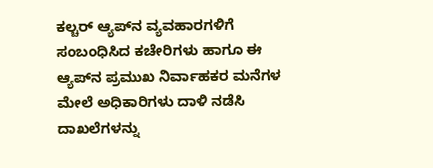ಕಲ್ಚರ್ ಆ್ಯಪ್‌ನ ವ್ಯವಹಾರಗಳಿಗೆ ಸಂಬಂಧಿಸಿದ ಕಚೇರಿಗಳು ಹಾಗೂ ಈ ಆ್ಯಪ್‌ನ ಪ್ರಮುಖ ನಿರ್ವಾಹಕರ ಮನೆಗಳ ಮೇಲೆ ಅಧಿಕಾರಿಗಳು ದಾಳಿ ನಡೆಸಿ ದಾಖಲೆಗಳನ್ನು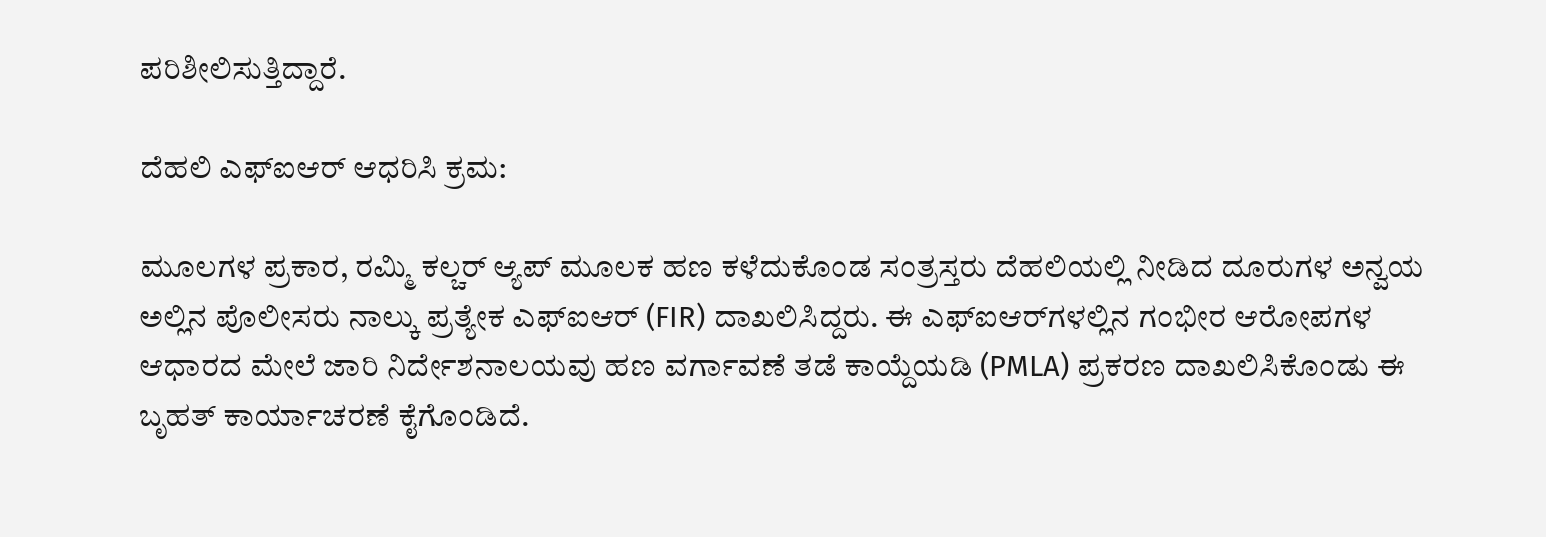ಪರಿಶೀಲಿಸುತ್ತಿದ್ದಾರೆ.

ದೆಹಲಿ ಎಫ್‌ಐಆರ್ ಆಧರಿಸಿ ಕ್ರಮ:

ಮೂಲಗಳ ಪ್ರಕಾರ, ರಮ್ಮಿ ಕಲ್ಚರ್ ಆ್ಯಪ್ ಮೂಲಕ ಹಣ ಕಳೆದುಕೊಂಡ ಸಂತ್ರಸ್ತರು ದೆಹಲಿಯಲ್ಲಿ ನೀಡಿದ ದೂರುಗಳ ಅನ್ವಯ ಅಲ್ಲಿನ ಪೊಲೀಸರು ನಾಲ್ಕು ಪ್ರತ್ಯೇಕ ಎಫ್‌ಐಆರ್ (FIR) ದಾಖಲಿಸಿದ್ದರು. ಈ ಎಫ್‌ಐಆರ್‌ಗಳಲ್ಲಿನ ಗಂಭೀರ ಆರೋಪಗಳ ಆಧಾರದ ಮೇಲೆ ಜಾರಿ ನಿರ್ದೇಶನಾಲಯವು ಹಣ ವರ್ಗಾವಣೆ ತಡೆ ಕಾಯ್ದೆಯಡಿ (PMLA) ಪ್ರಕರಣ ದಾಖಲಿಸಿಕೊಂಡು ಈ ಬೃಹತ್ ಕಾರ್ಯಾಚರಣೆ ಕೈಗೊಂಡಿದೆ.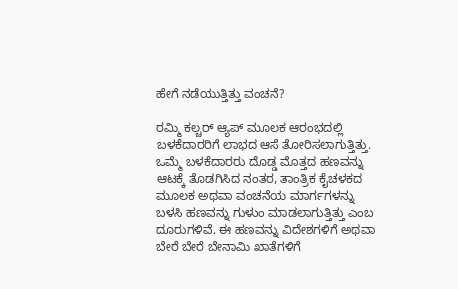ಹೇಗೆ ನಡೆಯುತ್ತಿತ್ತು ವಂಚನೆ?

ರಮ್ಮಿ ಕಲ್ಚರ್ ಆ್ಯಪ್ ಮೂಲಕ ಆರಂಭದಲ್ಲಿ ಬಳಕೆದಾರರಿಗೆ ಲಾಭದ ಆಸೆ ತೋರಿಸಲಾಗುತ್ತಿತ್ತು. ಒಮ್ಮೆ ಬಳಕೆದಾರರು ದೊಡ್ಡ ಮೊತ್ತದ ಹಣವನ್ನು ಆಟಕ್ಕೆ ತೊಡಗಿಸಿದ ನಂತರ, ತಾಂತ್ರಿಕ ಕೈಚಳಕದ ಮೂಲಕ ಅಥವಾ ವಂಚನೆಯ ಮಾರ್ಗಗಳನ್ನು ಬಳಸಿ ಹಣವನ್ನು ಗುಳುಂ ಮಾಡಲಾಗುತ್ತಿತ್ತು ಎಂಬ ದೂರುಗಳಿವೆ. ಈ ಹಣವನ್ನು ವಿದೇಶಗಳಿಗೆ ಅಥವಾ ಬೇರೆ ಬೇರೆ ಬೇನಾಮಿ ಖಾತೆಗಳಿಗೆ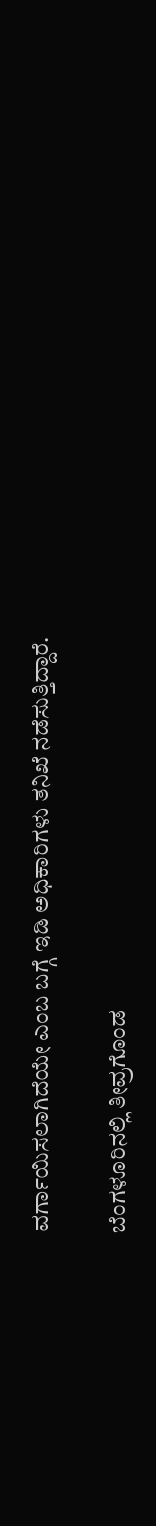ವರ್ಗಾಯಿಸಲಾಗಿದೆಯೇ ಎಂಬ ಬಗ್ಗೆ ಇಡಿ ಅಧಿಕಾರಿಗಳು ತನಿಖೆ ನಡೆಸುತ್ತಿದ್ದಾರೆ.

ಬೆಂಗಳೂರಿನಲ್ಲಿ ತೀವ್ರಗೊಂಡ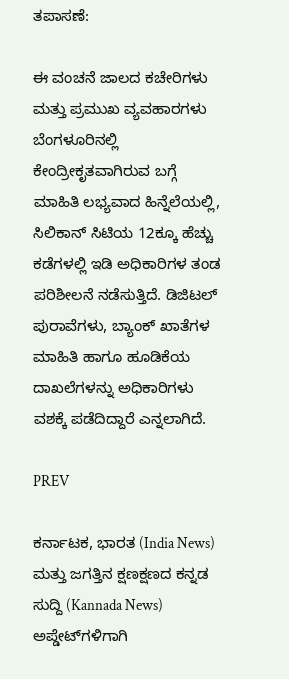ತಪಾಸಣೆ:

ಈ ವಂಚನೆ ಜಾಲದ ಕಚೇರಿಗಳು ಮತ್ತು ಪ್ರಮುಖ ವ್ಯವಹಾರಗಳು ಬೆಂಗಳೂರಿನಲ್ಲಿ ಕೇಂದ್ರೀಕೃತವಾಗಿರುವ ಬಗ್ಗೆ ಮಾಹಿತಿ ಲಭ್ಯವಾದ ಹಿನ್ನೆಲೆಯಲ್ಲಿ, ಸಿಲಿಕಾನ್ ಸಿಟಿಯ 12ಕ್ಕೂ ಹೆಚ್ಚು ಕಡೆಗಳಲ್ಲಿ ಇಡಿ ಅಧಿಕಾರಿಗಳ ತಂಡ ಪರಿಶೀಲನೆ ನಡೆಸುತ್ತಿದೆ. ಡಿಜಿಟಲ್ ಪುರಾವೆಗಳು, ಬ್ಯಾಂಕ್ ಖಾತೆಗಳ ಮಾಹಿತಿ ಹಾಗೂ ಹೂಡಿಕೆಯ ದಾಖಲೆಗಳನ್ನು ಅಧಿಕಾರಿಗಳು ವಶಕ್ಕೆ ಪಡೆದಿದ್ದಾರೆ ಎನ್ನಲಾಗಿದೆ.

PREV

ಕರ್ನಾಟಕ, ಭಾರತ (India News) ಮತ್ತು ಜಗತ್ತಿನ ಕ್ಷಣಕ್ಷಣದ ಕನ್ನಡ ಸುದ್ದಿ (Kannada News) ಅಪ್ಡೇಟ್‌ಗಳಿಗಾಗಿ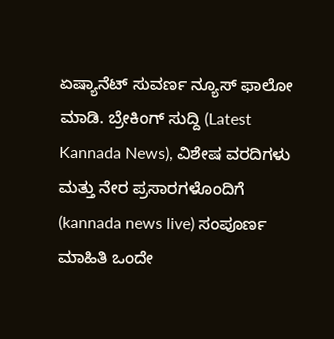ಏಷ್ಯಾನೆಟ್ ಸುವರ್ಣ ನ್ಯೂಸ್‌ ಫಾಲೋ ಮಾಡಿ. ಬ್ರೇಕಿಂಗ್ ಸುದ್ದಿ (Latest Kannada News), ವಿಶೇಷ ವರದಿಗಳು ಮತ್ತು ನೇರ ಪ್ರಸಾರಗಳೊಂದಿಗೆ (kannada news live) ಸಂಪೂರ್ಣ ಮಾಹಿತಿ ಒಂದೇ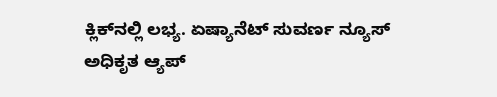ಕ್ಲಿಕ್‌ನಲ್ಲಿ ಲಭ್ಯ. ಏಷ್ಯಾನೆಟ್ ಸುವರ್ಣ ನ್ಯೂಸ್ ಅಧಿಕೃತ ಆ್ಯಪ್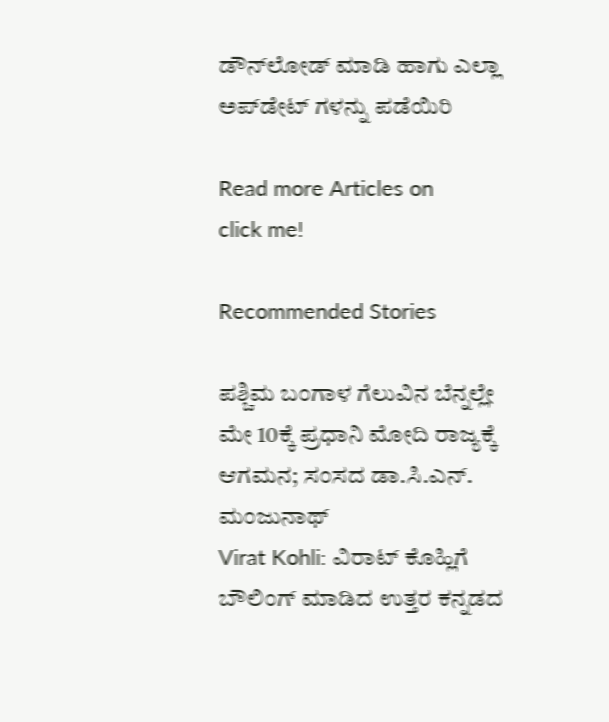ಡೌನ್‌ಲೋಡ್ ಮಾಡಿ ಹಾಗು ಎಲ್ಲಾ ಅಪ್‌ಡೇಟ್ ಗಳನ್ನು ಪಡೆಯಿರಿ

Read more Articles on
click me!

Recommended Stories

ಪಶ್ಚಿಮ ಬಂಗಾಳ ಗೆಲುವಿನ ಬೆನ್ನಲ್ಲೇ ಮೇ 10ಕ್ಕೆ ಪ್ರಧಾನಿ ಮೋದಿ ರಾಜ್ಯಕ್ಕೆ ಆಗಮನ; ಸಂಸದ ಡಾ.ಸಿ.ಎನ್. ಮಂಜುನಾಥ್
Virat Kohli: ವಿರಾಟ್‌ ಕೊಹ್ಲಿಗೆ ಬೌಲಿಂಗ್‌ ಮಾಡಿದ ಉತ್ತರ ಕನ್ನಡದ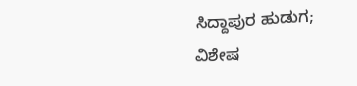ಸಿದ್ದಾಪುರ ಹುಡುಗ; ವಿಶೇಷ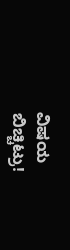ವಿಷಯ ಬಿಚ್ಚಿಟ್ರು!